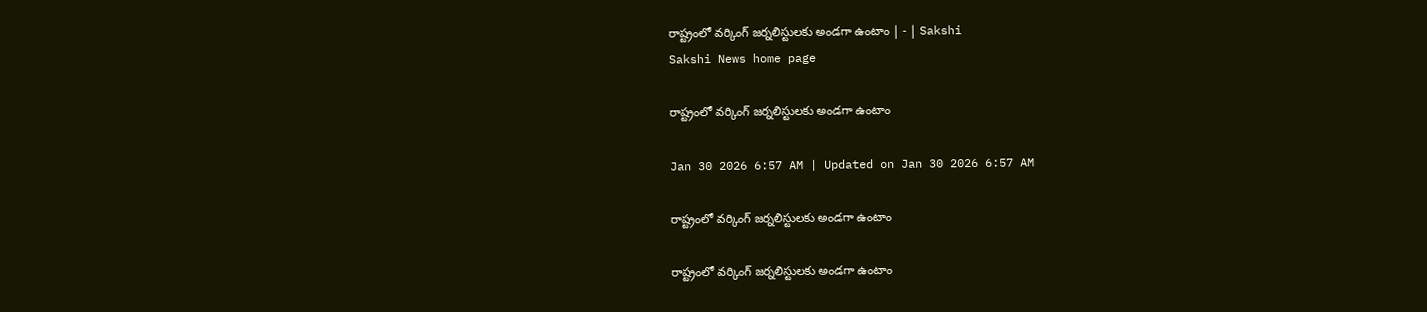రాష్ట్రంలో వర్కింగ్‌ జర్నలిస్టులకు అండగా ఉంటాం | - | Sakshi
Sakshi News home page

రాష్ట్రంలో వర్కింగ్‌ జర్నలిస్టులకు అండగా ఉంటాం

Jan 30 2026 6:57 AM | Updated on Jan 30 2026 6:57 AM

రాష్ట్రంలో వర్కింగ్‌ జర్నలిస్టులకు అండగా ఉంటాం

రాష్ట్రంలో వర్కింగ్‌ జర్నలిస్టులకు అండగా ఉంటాం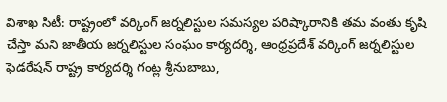విశాఖ సిటీ: రాష్ట్రంలో వర్కింగ్‌ జర్నలిస్టుల సమస్యల పరిష్కారానికి తమ వంతు కృషి చేస్తా మని జాతీయ జర్నలిస్టుల సంఘం కార్యదర్శి, ఆంధ్రప్రదేశ్‌ వర్కింగ్‌ జర్నలిస్టుల ఫెడరేషన్‌ రాష్ట్ర కార్యదర్శి గంట్ల శ్రీనుబాబు,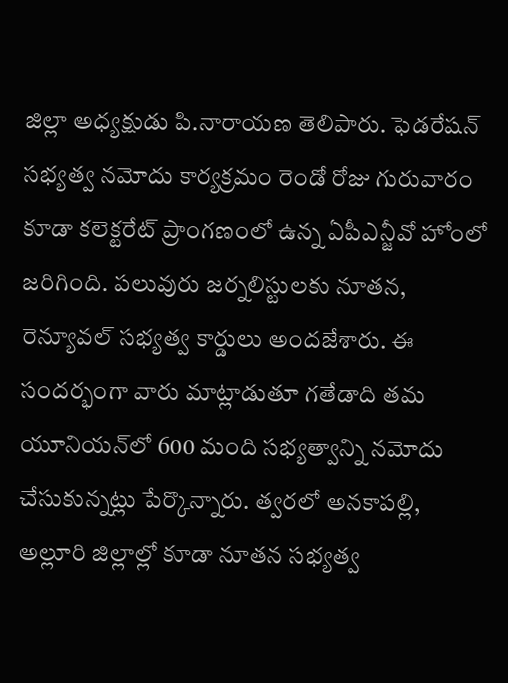జిల్లా అధ్యక్షుడు పి.నారాయణ తెలిపారు. ఫెడరేషన్‌ సభ్యత్వ నమోదు కార్యక్రమం రెండో రోజు గురువారం కూడా కలెక్టరేట్‌ ప్రాంగణంలో ఉన్న ఏపీఎన్జీవో హోంలో జరిగింది. పలువురు జర్నలిస్టులకు నూతన, రెన్యూవల్‌ సభ్యత్వ కార్డులు అందజేశారు. ఈ సందర్భంగా వారు మాట్లాడుతూ గతేడాది తమ యూనియన్‌లో 600 మంది సభ్యత్వాన్ని నమోదు చేసుకున్నట్లు పేర్కొన్నారు. త్వరలో అనకాపల్లి, అల్లూరి జిల్లాల్లో కూడా నూతన సభ్యత్వ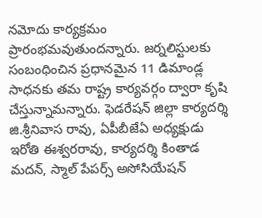నమోదు కార్యక్రమం ప్రారంభమవుతుందన్నారు. జర్నలిస్టులకు సంబంధించిన ప్రధానమైన 11 డిమాండ్ల సాధనకు తమ రాష్ట్ర కార్యవర్గం ద్వారా కృషి చేస్తున్నామన్నారు. ఫెడరేషన్‌ జిల్లా కార్యదర్శి జి.శ్రీనివాస రావు, ఏపీబీజేఏ అధ్యక్షుడు ఇరోతి ఈశ్వరరావు, కార్యదర్శి కింతాడ మదన్‌, స్మాల్‌ పేపర్స్‌ అసోసియేషన్‌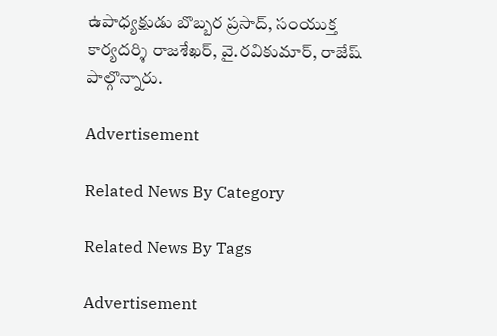ఉపాధ్యక్షుడు బొబ్బర ప్రసాద్‌, సంయుక్త కార్యదర్శి రాజశేఖర్‌, వై.రవికుమార్‌, రాజేష్‌ పాల్గొన్నారు.

Advertisement

Related News By Category

Related News By Tags

Advertisement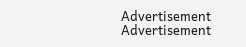Advertisement
Advertisement